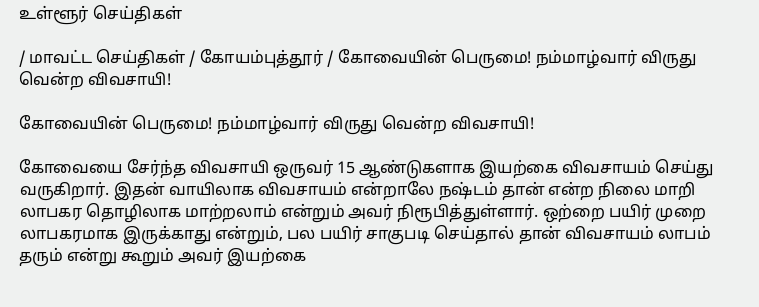உள்ளூர் செய்திகள்

/ மாவட்ட செய்திகள் / கோயம்புத்தூர் / கோவையின் பெருமை! நம்மாழ்வார் விருது வென்ற விவசாயி!

கோவையின் பெருமை! நம்மாழ்வார் விருது வென்ற விவசாயி!

கோவையை சேர்ந்த விவசாயி ஒருவர் 15 ஆண்டுகளாக இயற்கை விவசாயம் செய்து வருகிறார். இதன் வாயிலாக விவசாயம் என்றாலே நஷ்டம் தான் என்ற நிலை மாறி லாபகர தொழிலாக மாற்றலாம் என்றும் அவர் நிரூபித்துள்ளார். ஒற்றை பயிர் முறை லாபகரமாக இருக்காது என்றும், பல பயிர் சாகுபடி செய்தால் தான் விவசாயம் லாபம் தரும் என்று கூறும் அவர் இயற்கை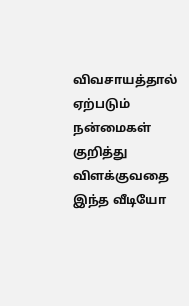விவசாயத்தால் ஏற்படும் நன்மைகள் குறித்து விளக்குவதை இந்த வீடியோ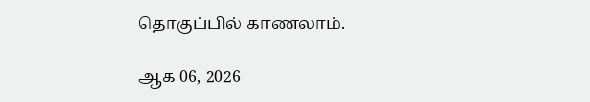தொகுப்பில் காணலாம்.

ஆக 06, 2026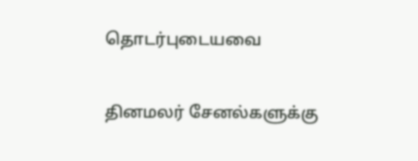தொடர்புடையவை


தினமலர் சேனல்களுக்கு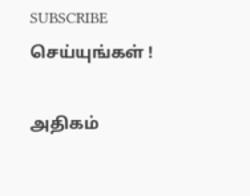SUBSCRIBE செய்யுங்கள் !

அதிகம்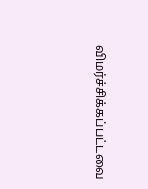விமர்ச்சிக்கப்பட்டவை